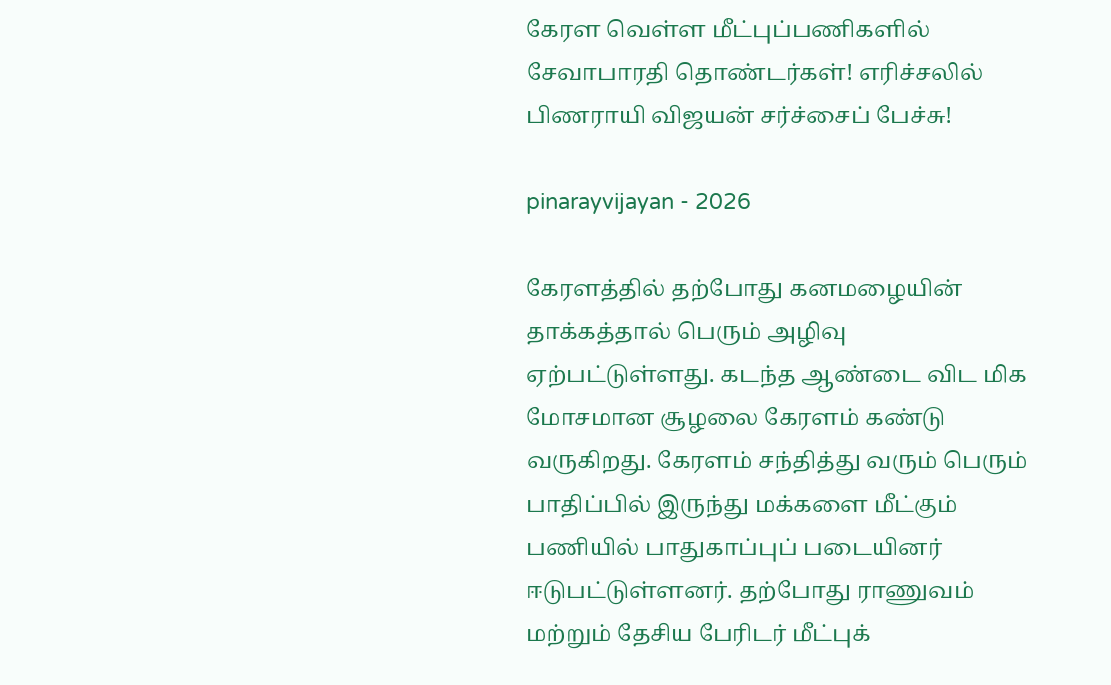கேரள வெள்ள மீட்புப்பணிகளில் சேவாபாரதி தொண்டர்கள்! எரிச்சலில் பிணராயி விஜயன் சர்ச்சைப் பேச்சு!

pinarayvijayan - 2026

கேரளத்தில் தற்போது கனமழையின் தாக்கத்தால் பெரும் அழிவு ஏற்பட்டுள்ளது. கடந்த ஆண்டை விட மிக மோசமான சூழலை கேரளம் கண்டு வருகிறது. கேரளம் சந்தித்து வரும் பெரும் பாதிப்பில் இருந்து மக்களை மீட்கும் பணியில் பாதுகாப்புப் படையினர் ஈடுபட்டுள்ளனர். தற்போது ராணுவம் மற்றும் தேசிய பேரிடர் மீட்புக்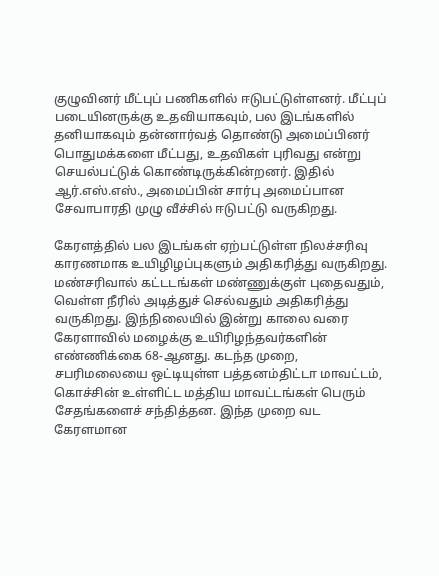குழுவினர் மீட்புப் பணிகளில் ஈடுபட்டுள்ளனர். மீட்புப் படையினருக்கு உதவியாகவும், பல இடங்களில் தனியாகவும் தன்னார்வத் தொண்டு அமைப்பினர் பொதுமக்களை மீட்பது, உதவிகள் புரிவது என்று செயல்பட்டுக் கொண்டிருக்கின்றனர். இதில் ஆர்.எஸ்.எஸ்., அமைப்பின் சார்பு அமைப்பான சேவாபாரதி முழு வீச்சில் ஈடுபட்டு வருகிறது.

கேரளத்தில் பல இடங்கள் ஏற்பட்டுள்ள நிலச்சரிவு காரணமாக உயிழிழப்புகளும் அதிகரித்து வருகிறது. மண்சரிவால் கட்டடங்கள் மண்ணுக்குள் புதைவதும், வெள்ள நீரில் அடித்துச் செல்வதும் அதிகரித்து வருகிறது. இந்நிலையில் இன்று காலை வரை கேரளாவில் மழைக்கு உயிரிழந்தவர்களின் எண்ணிக்கை 68-ஆனது. கடந்த முறை, சபரிமலையை ஒட்டியுள்ள பத்தனம்திட்டா மாவட்டம், கொச்சின் உள்ளிட்ட மத்திய மாவட்டங்கள் பெரும் சேதங்களைச் சந்தித்தன. இந்த முறை வட கேரளமான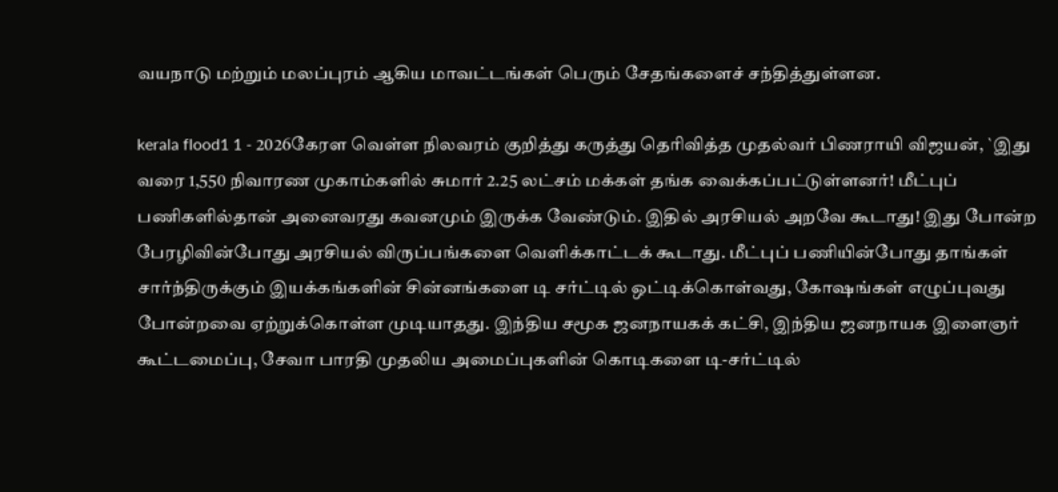வயநாடு மற்றும் மலப்புரம் ஆகிய மாவட்டங்கள் பெரும் சேதங்களைச் சந்தித்துள்ளன.

kerala flood1 1 - 2026கேரள வெள்ள நிலவரம் குறித்து கருத்து தெரிவித்த முதல்வர் பிணராயி விஜயன், `இது வரை 1,550 நிவாரண முகாம்களில் சுமார் 2.25 லட்சம் மக்கள் தங்க வைக்கப்பட்டுள்ளனர்! மீட்புப் பணிகளில்தான் அனைவரது கவனமும் இருக்க வேண்டும். இதில் அரசியல் அறவே கூடாது! இது போன்ற பேரழிவின்போது அரசியல் விருப்பங்களை வெளிக்காட்டக் கூடாது. மீட்புப் பணியின்போது தாங்கள் சார்ந்திருக்கும் இயக்கங்களின் சின்னங்களை டி சர்ட்டில் ஒட்டிக்கொள்வது, கோஷங்கள் எழுப்புவது போன்றவை ஏற்றுக்கொள்ள முடியாதது. இந்திய சமூக ஜனநாயகக் கட்சி, இந்திய ஜனநாயக இளைஞர் கூட்டமைப்பு, சேவா பாரதி முதலிய அமைப்புகளின் கொடிகளை டி-சர்ட்டில்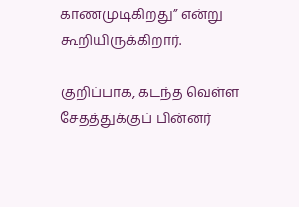காணமுடிகிறது” என்று கூறியிருக்கிறார்.

குறிப்பாக, கடந்த வெள்ள சேதத்துக்குப் பின்னர்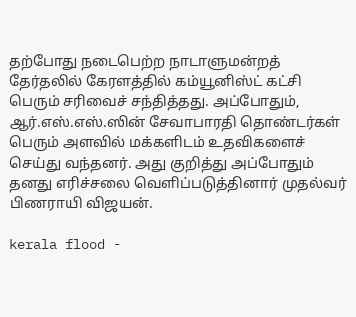தற்போது நடைபெற்ற நாடாளுமன்றத் தேர்தலில் கேரளத்தில் கம்யூனிஸ்ட் கட்சி பெரும் சரிவைச் சந்தித்தது. அப்போதும், ஆர்.எஸ்.எஸ்.ஸின் சேவாபாரதி தொண்டர்கள் பெரும் அளவில் மக்களிடம் உதவிகளைச் செய்து வந்தனர். அது குறித்து அப்போதும் தனது எரிச்சலை வெளிப்படுத்தினார் முதல்வர் பிணராயி விஜயன்.

kerala flood -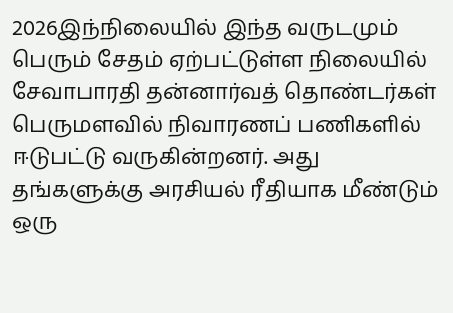2026இந்நிலையில் இந்த வருடமும் பெரும் சேதம் ஏற்பட்டுள்ள நிலையில் சேவாபாரதி தன்னார்வத் தொண்டர்கள் பெருமளவில் நிவாரணப் பணிகளில் ஈடுபட்டு வருகின்றனர். அது தங்களுக்கு அரசியல் ரீதியாக மீண்டும் ஒரு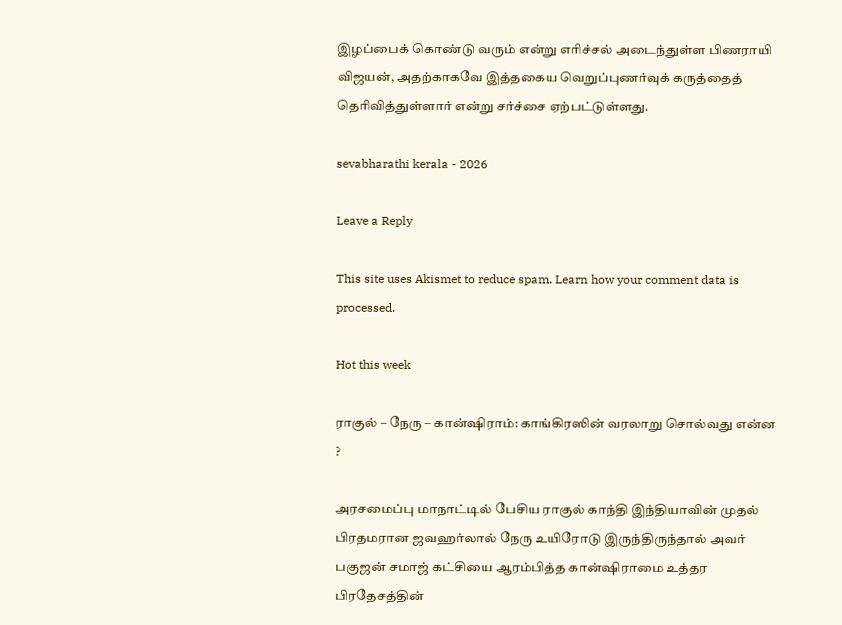இழப்பைக் கொண்டு வரும் என்று எரிச்சல் அடைந்துள்ள பிணராயி விஜயன், அதற்காகவே இத்தகைய வெறுப்புணர்வுக் கருத்தைத் தெரிவித்துள்ளார் என்று சர்ச்சை ஏற்பட்டுள்ளது.

sevabharathi kerala - 2026

Leave a Reply

This site uses Akismet to reduce spam. Learn how your comment data is processed.

Hot this week

ராகுல் – நேரு – கான்ஷிராம்: காங்கிரஸின் வரலாறு சொல்வது என்ன ?

அரசமைப்பு மாநாட்டில் பேசிய ராகுல் காந்தி இந்தியாவின் முதல் பிரதமரான ஜவஹர்லால் நேரு உயிரோடு இருந்திருந்தால் அவர் பகுஜன் சமாஜ் கட்சியை ஆரம்பித்த கான்ஷிராமை உத்தர பிரதேசத்தின்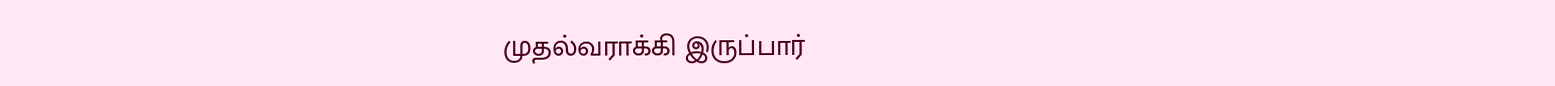முதல்வராக்கி இருப்பார்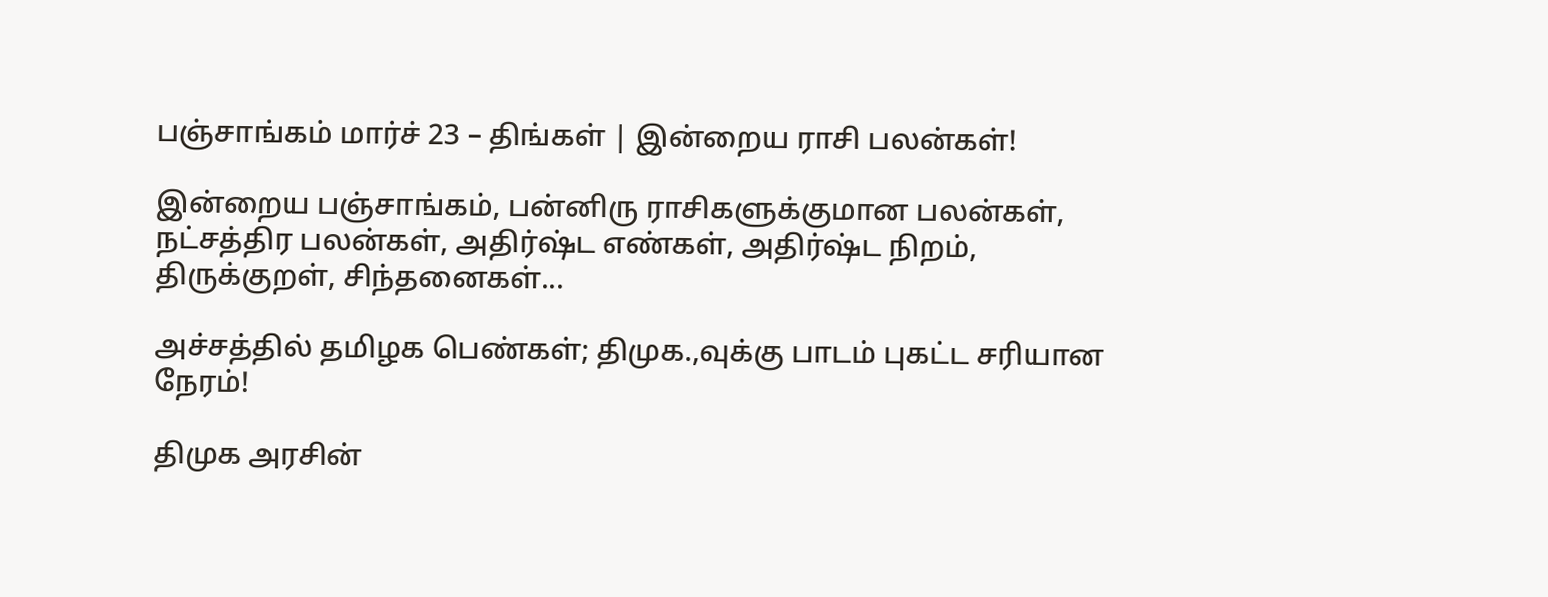பஞ்சாங்கம் மார்ச் 23 – திங்கள் | இன்றைய ராசி பலன்கள்!

இன்றைய பஞ்சாங்கம், பன்னிரு ராசிகளுக்குமான பலன்கள், நட்சத்திர பலன்கள், அதிர்ஷ்ட எண்கள், அதிர்ஷ்ட நிறம், திருக்குறள், சிந்தனைகள்...

அச்சத்தில் தமிழக பெண்கள்; திமுக.,வுக்கு பாடம் புகட்ட சரியான நேரம்!

திமுக அரசின்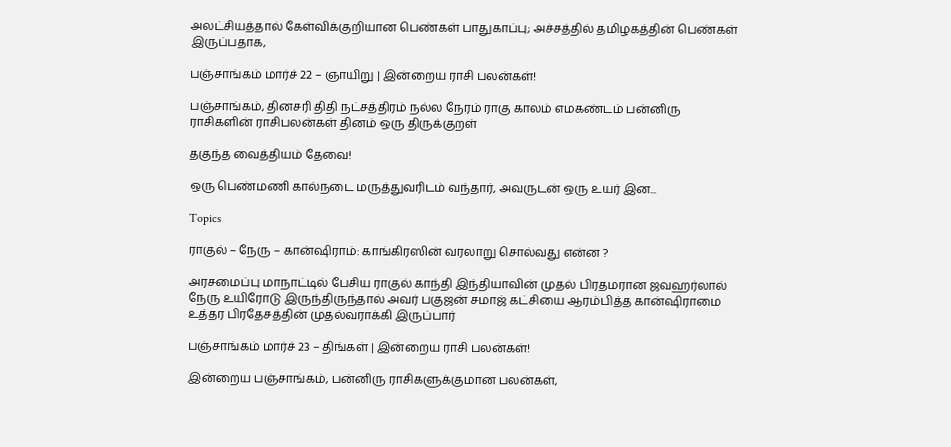அலட்சியத்தால் கேள்விக்குறியான பெண்கள் பாதுகாப்பு; அச்சத்தில் தமிழகத்தின் பெண்கள் இருப்பதாக,

பஞ்சாங்கம் மார்ச் 22 – ஞாயிறு | இன்றைய ராசி பலன்கள்!

பஞ்சாங்கம், தினசரி திதி நட்சத்திரம் நல்ல நேரம் ராகு காலம் எமகண்டம் பன்னிரு ராசிகளின் ராசிபலன்கள் தினம் ஒரு திருக்குறள்

தகுந்த வைத்தியம் தேவை!

ஒரு பெண்மணி கால்நடை மருத்துவரிடம் வந்தார், அவருடன் ஒரு உயர் இன...

Topics

ராகுல் – நேரு – கான்ஷிராம்: காங்கிரஸின் வரலாறு சொல்வது என்ன ?

அரசமைப்பு மாநாட்டில் பேசிய ராகுல் காந்தி இந்தியாவின் முதல் பிரதமரான ஜவஹர்லால் நேரு உயிரோடு இருந்திருந்தால் அவர் பகுஜன் சமாஜ் கட்சியை ஆரம்பித்த கான்ஷிராமை உத்தர பிரதேசத்தின் முதல்வராக்கி இருப்பார்

பஞ்சாங்கம் மார்ச் 23 – திங்கள் | இன்றைய ராசி பலன்கள்!

இன்றைய பஞ்சாங்கம், பன்னிரு ராசிகளுக்குமான பலன்கள்,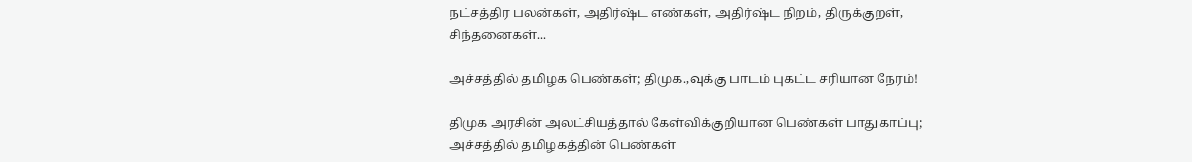நட்சத்திர பலன்கள், அதிர்ஷ்ட எண்கள், அதிர்ஷ்ட நிறம், திருக்குறள், சிந்தனைகள்...

அச்சத்தில் தமிழக பெண்கள்; திமுக.,வுக்கு பாடம் புகட்ட சரியான நேரம்!

திமுக அரசின் அலட்சியத்தால் கேள்விக்குறியான பெண்கள் பாதுகாப்பு; அச்சத்தில் தமிழகத்தின் பெண்கள்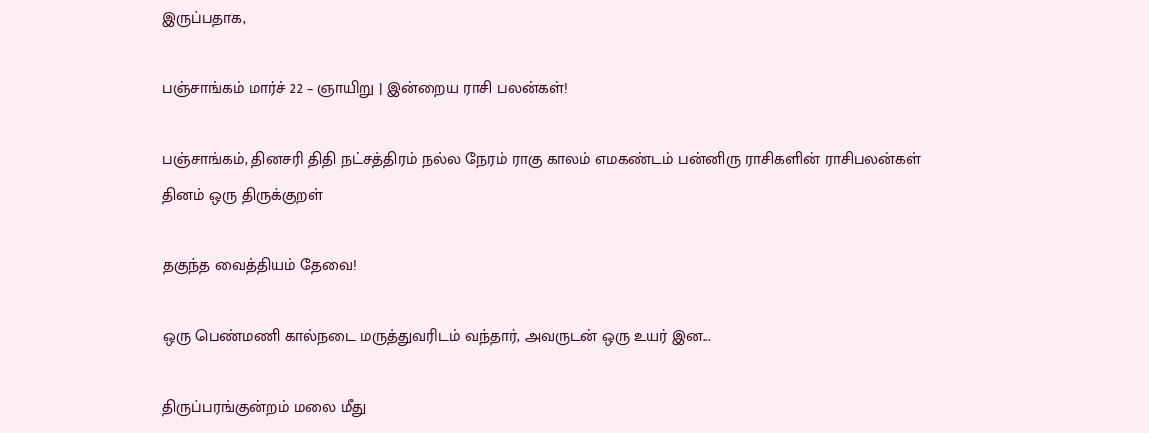இருப்பதாக,

பஞ்சாங்கம் மார்ச் 22 – ஞாயிறு | இன்றைய ராசி பலன்கள்!

பஞ்சாங்கம், தினசரி திதி நட்சத்திரம் நல்ல நேரம் ராகு காலம் எமகண்டம் பன்னிரு ராசிகளின் ராசிபலன்கள் தினம் ஒரு திருக்குறள்

தகுந்த வைத்தியம் தேவை!

ஒரு பெண்மணி கால்நடை மருத்துவரிடம் வந்தார், அவருடன் ஒரு உயர் இன...

திருப்பரங்குன்றம் மலை மீது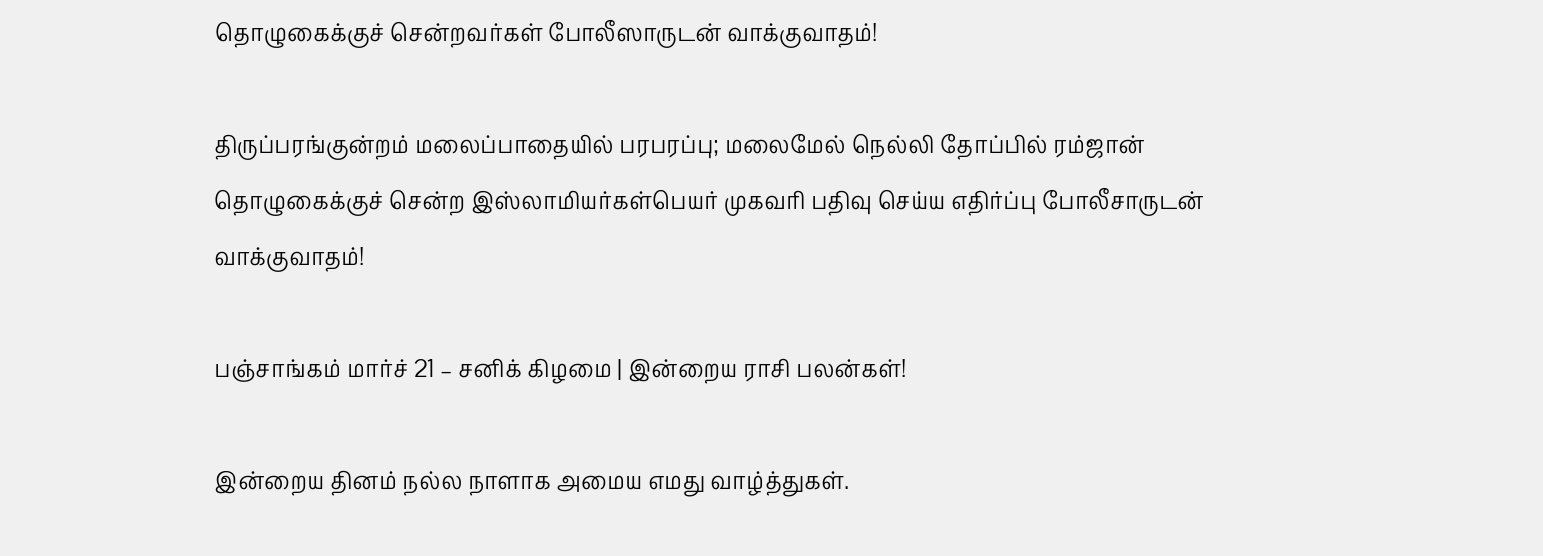தொழுகைக்குச் சென்றவர்கள் போலீஸாருடன் வாக்குவாதம்!

திருப்பரங்குன்றம் மலைப்பாதையில் பரபரப்பு; மலைமேல் நெல்லி தோப்பில் ரம்ஜான் தொழுகைக்குச் சென்ற இஸ்லாமியர்கள்பெயர் முகவரி பதிவு செய்ய எதிர்ப்பு போலீசாருடன் வாக்குவாதம்!

பஞ்சாங்கம் மார்ச் 21 – சனிக் கிழமை | இன்றைய ராசி பலன்கள்!

இன்றைய தினம் நல்ல நாளாக அமைய எமது வாழ்த்துகள்.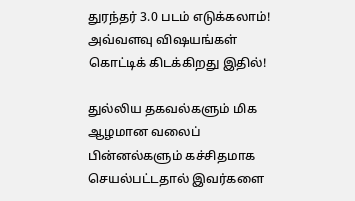துரந்தர் 3.0 படம் எடுக்கலாம்! அவ்வளவு விஷயங்கள் கொட்டிக் கிடக்கிறது இதில்!

துல்லிய தகவல்களும் மிக ஆழமான வலைப் பின்னல்களும் கச்சிதமாக செயல்பட்டதால் இவர்களை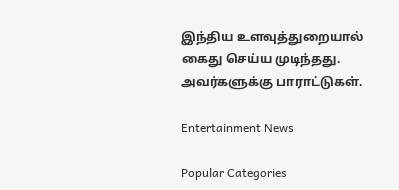இந்திய உளவுத்துறையால் கைது செய்ய முடிந்தது.  அவர்களுக்கு பாராட்டுகள்.

Entertainment News

Popular Categories